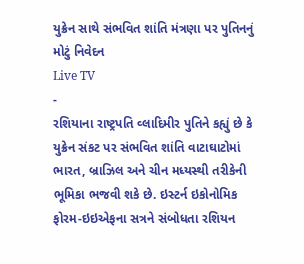યુક્રેન સાથે સંભવિત શાંતિ મંત્રણા પર પુતિનનું મોટું નિવેદન
Live TV
-
રશિયાના રાષ્ટ્રપતિ વ્લાદિમીર પુતિને કહ્યું છે કે યુક્રેન સંકટ પર સંભવિત શાંતિ વાટાઘાટોમાં ભારત, બ્રાઝિલ અને ચીન મધ્યસ્થી તરીકેની ભૂમિકા ભજવી શકે છે. ઇસ્ટર્ન ઇકોનોમિક ફોરમ-ઇઇએફના સત્રને સંબોધતા રશિયન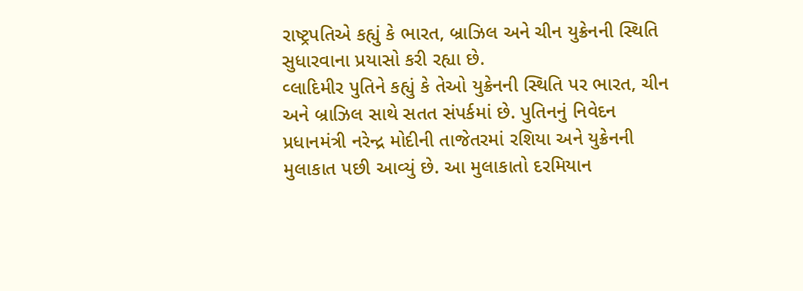રાષ્ટ્રપતિએ કહ્યું કે ભારત, બ્રાઝિલ અને ચીન યુક્રેનની સ્થિતિ સુધારવાના પ્રયાસો કરી રહ્યા છે.
વ્લાદિમીર પુતિને કહ્યું કે તેઓ યુક્રેનની સ્થિતિ પર ભારત, ચીન અને બ્રાઝિલ સાથે સતત સંપર્કમાં છે. પુતિનનું નિવેદન પ્રધાનમંત્રી નરેન્દ્ર મોદીની તાજેતરમાં રશિયા અને યુક્રેનની મુલાકાત પછી આવ્યું છે. આ મુલાકાતો દરમિયાન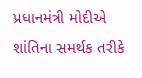પ્રધાનમંત્રી મોદીએ શાંતિના સમર્થક તરીકે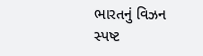ભારતનું વિઝન સ્પષ્ટ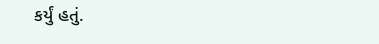કર્યું હતું.